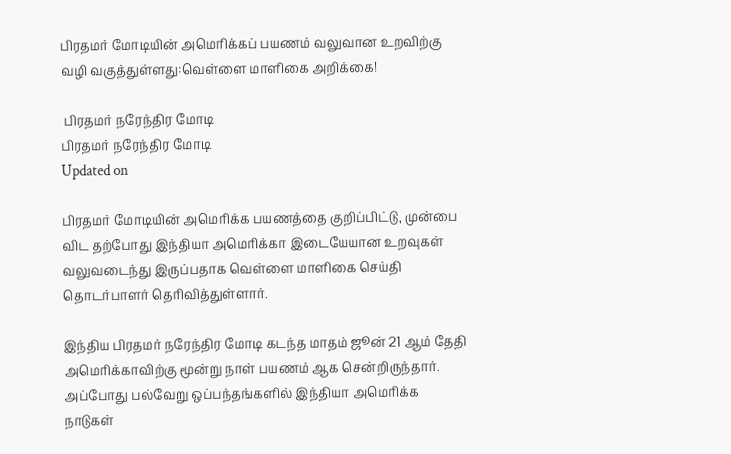பிரதமர் மோடியின் அமெரிக்கப் பயணம் வலுவான உறவிற்கு வழி வகுத்துள்ளது:வெள்ளை மாளிகை அறிக்கை!

 பிரதமர் நரேந்திர மோடி
பிரதமர் நரேந்திர மோடி
Updated on

பிரதமர் மோடியின் அமெரிக்க பயணத்தை குறிப்பிட்டு, முன்பை விட தற்போது இந்தியா அமெரிக்கா இடையேயான உறவுகள் வலுவடைந்து இருப்பதாக வெள்ளை மாளிகை செய்தி தொடர்பாளர் தெரிவித்துள்ளார்.

இந்திய பிரதமர் நரேந்திர மோடி கடந்த மாதம் ஜூன் 21 ஆம் தேதி அமெரிக்காவிற்கு மூன்று நாள் பயணம் ஆக சென்றிருந்தார். அப்போது பல்வேறு ஒப்பந்தங்களில் இந்தியா அமெரிக்க நாடுகள்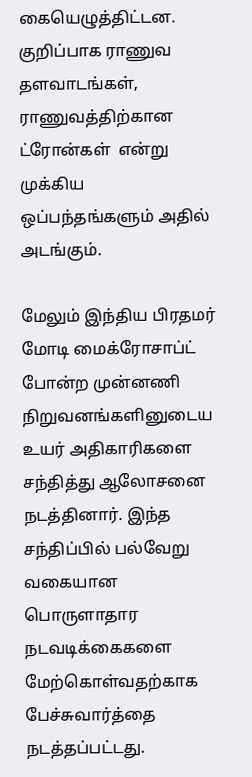கையெழுத்திட்டன. குறிப்பாக ராணுவ தளவாடங்கள், ராணுவத்திற்கான ட்ரோன்கள்  என்று முக்கிய ஒப்பந்தங்களும் அதில் அடங்கும்.

மேலும் இந்திய பிரதமர் மோடி மைக்ரோசாப்ட் போன்ற முன்னணி நிறுவனங்களினுடைய உயர் அதிகாரிகளை சந்தித்து ஆலோசனை நடத்தினார். இந்த சந்திப்பில் பல்வேறு வகையான பொருளாதார நடவடிக்கைகளை  மேற்கொள்வதற்காக பேச்சுவார்த்தை நடத்தப்பட்டது.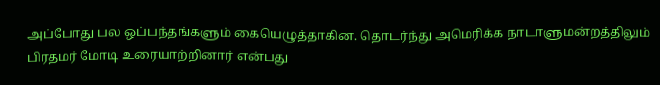அப்போது பல ஒப்பந்தங்களும் கையெழுத்தாகின. தொடர்ந்து அமெரிக்க நாடாளுமன்றத்திலும் பிரதமர் மோடி உரையாற்றினார் என்பது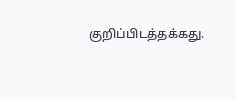குறிப்பிடத்தக்கது.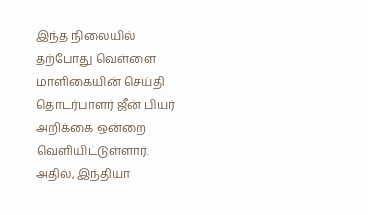இந்த நிலையில் தற்போது வெள்ளை மாளிகையின் செய்தி தொடர்பாளர் ஜீன் பியர் அறிக்கை ஒன்றை வெளியிட்டுள்ளார். அதில், இந்தியா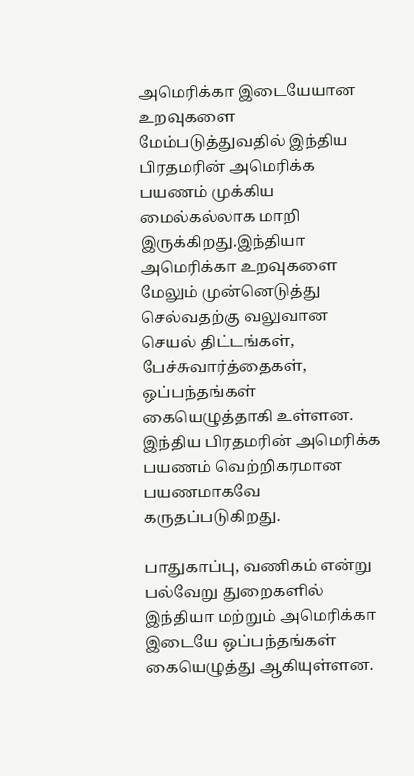அமெரிக்கா இடையேயான உறவுகளை மேம்படுத்துவதில் இந்திய பிரதமரின் அமெரிக்க பயணம் முக்கிய மைல்கல்லாக மாறி இருக்கிறது.இந்தியா அமெரிக்கா உறவுகளை மேலும் முன்னெடுத்து செல்வதற்கு வலுவான செயல் திட்டங்கள், பேச்சுவார்த்தைகள், ஒப்பந்தங்கள் கையெழுத்தாகி உள்ளன. இந்திய பிரதமரின் அமெரிக்க பயணம் வெற்றிகரமான பயணமாகவே கருதப்படுகிறது.

பாதுகாப்பு, வணிகம் என்று பல்வேறு துறைகளில் இந்தியா மற்றும் அமெரிக்கா இடையே ஒப்பந்தங்கள் கையெழுத்து ஆகியுள்ளன.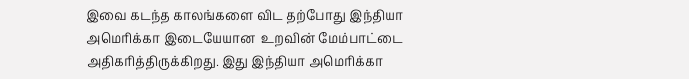இவை கடந்த காலங்களை விட தற்போது இந்தியா அமெரிக்கா இடையேயான  உறவின் மேம்பாட்டை அதிகரித்திருக்கிறது. இது இந்தியா அமெரிக்கா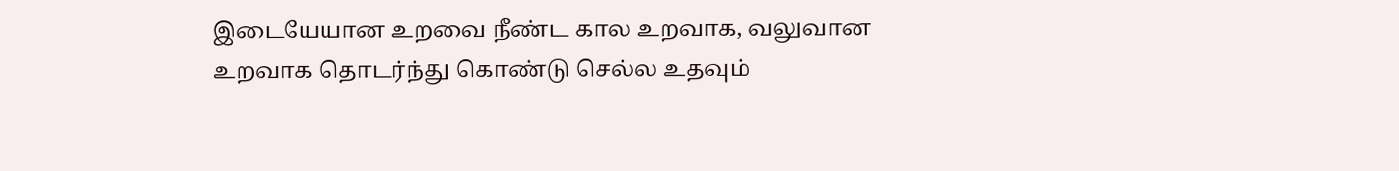இடையேயான உறவை நீண்ட கால உறவாக, வலுவான உறவாக தொடர்ந்து கொண்டு செல்ல உதவும்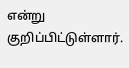என்று  குறிப்பிட்டுள்ளார்.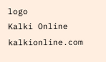logo
Kalki Online
kalkionline.com